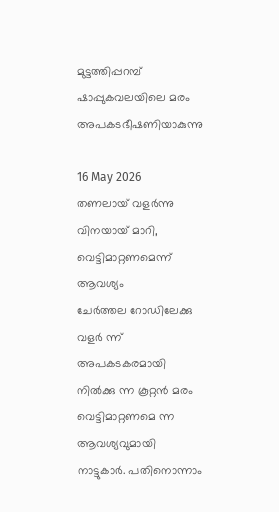മുട്ടത്തിപ്പറമ്പ് ഷാപ്പുകവലയിലെ മരം അപകടഭീഷണിയാകുന്നു

16 May 2026
തണലായ് വളർന്നു വിനയായ് മാറി, വെട്ടിമാറ്റണമെന്ന് ആവശ്യം
ചേർത്തല റോഡിലേക്കു വളർ ന്ന് അപകടകരമായി നിൽക്കു ന്ന കൂറ്റൻ മരം വെട്ടിമാറ്റണമെ ന്ന ആവശ്യവുമായി നാട്ടുകാർ. പതിനൊന്നാം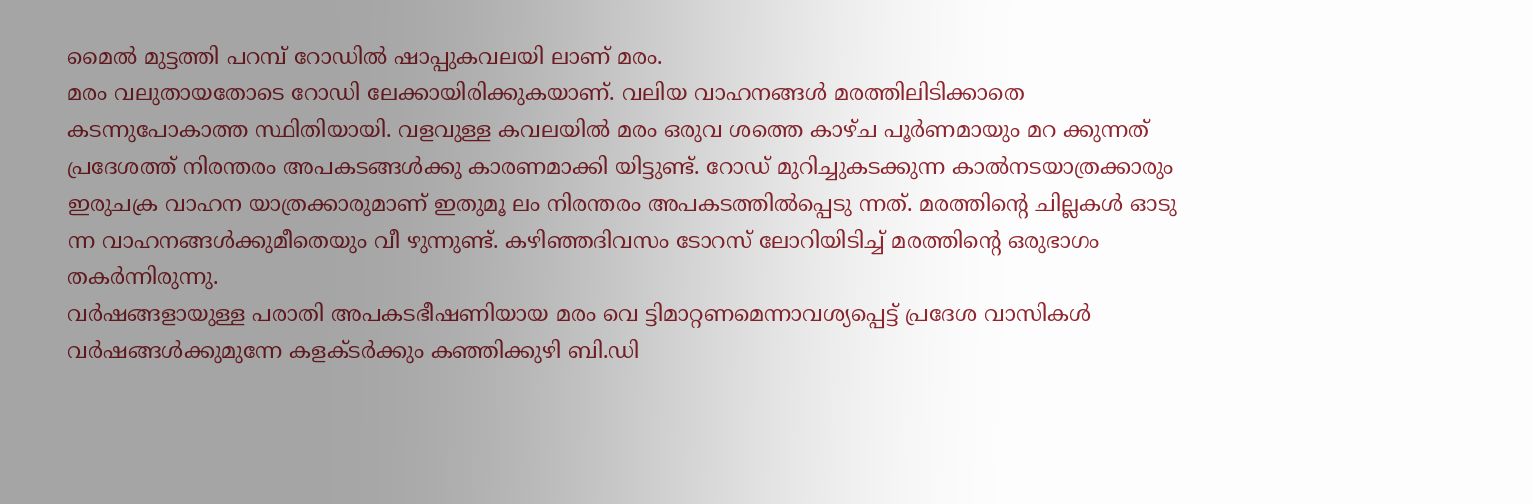മൈൽ മുട്ടത്തി പറമ്പ് റോഡിൽ ഷാപ്പുകവലയി ലാണ് മരം.
മരം വലുതായതോടെ റോഡി ലേക്കായിരിക്കുകയാണ്. വലിയ വാഹനങ്ങൾ മരത്തിലിടിക്കാതെ കടന്നുപോകാത്ത സ്ഥിതിയായി. വളവുള്ള കവലയിൽ മരം ഒരുവ ശത്തെ കാഴ്ച പൂർണമായും മറ ക്കുന്നത് പ്രദേശത്ത് നിരന്തരം അപകടങ്ങൾക്കു കാരണമാക്കി യിട്ടുണ്ട്. റോഡ് മുറിച്ചുകടക്കുന്ന കാൽനടയാത്രക്കാരും ഇരുചക്ര വാഹന യാത്രക്കാരുമാണ് ഇതുമൂ ലം നിരന്തരം അപകടത്തിൽപ്പെടു ന്നത്. മരത്തിന്റെ ചില്ലകൾ ഓടു ന്ന വാഹനങ്ങൾക്കുമീതെയും വീ ഴുന്നുണ്ട്. കഴിഞ്ഞദിവസം ടോറസ് ലോറിയിടിച്ച് മരത്തിന്റെ ഒരുഭാഗം തകർന്നിരുന്നു.
വർഷങ്ങളായുള്ള പരാതി അപകടഭീഷണിയായ മരം വെ ട്ടിമാറ്റണമെന്നാവശ്യപ്പെട്ട് പ്രദേശ വാസികൾ വർഷങ്ങൾക്കുമുന്നേ കളക്ടർക്കും കഞ്ഞിക്കുഴി ബി.ഡി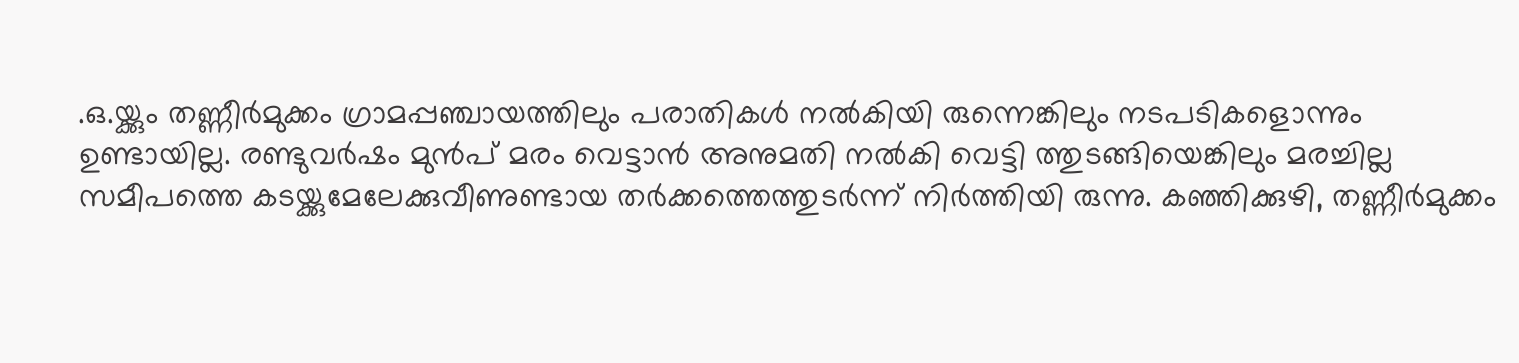.ഒ.യ്ക്കും തണ്ണീർമുക്കം ഗ്രാമപ്പഞ്ചായത്തിലും പരാതികൾ നൽകിയി രുന്നെങ്കിലും നടപടികളൊന്നും ഉണ്ടായില്ല. രണ്ടുവർഷം മുൻപ് മരം വെട്ടാൻ അനുമതി നൽകി വെട്ടി ത്തുടങ്ങിയെങ്കിലും മരച്ചില്ല സമീപത്തെ കടയ്ക്കുമേലേക്കുവീണുണ്ടായ തർക്കത്തെത്തുടർന്ന് നിർത്തിയി രുന്നു. കഞ്ഞിക്കുഴി, തണ്ണീർമുക്കം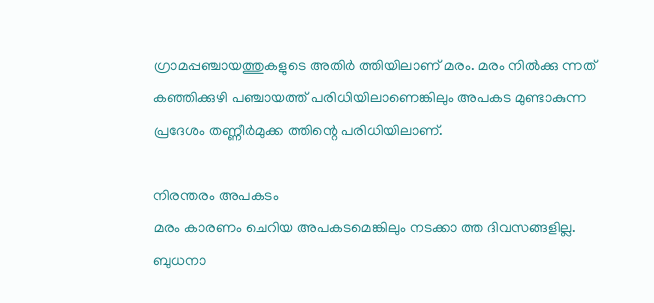ഗ്രാമപ്പഞ്ചായത്തുകളുടെ അതിർ ത്തിയിലാണ് മരം. മരം നിൽക്കു ന്നത് കഞ്ഞിക്കുഴി പഞ്ചായത്ത് പരിധിയിലാണെങ്കിലും അപകട മുണ്ടാകുന്ന പ്രദേശം തണ്ണീർമുക്ക ത്തിന്റെ പരിധിയിലാണ്.

നിരന്തരം അപകടം
മരം കാരണം ചെറിയ അപകടമെങ്കിലും നടക്കാ ത്ത ദിവസങ്ങളില്ല. ബുധനാ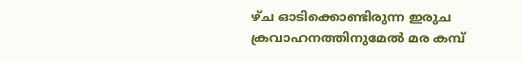ഴ്ച ഓടിക്കൊണ്ടിരുന്ന ഇരുച ക്രവാഹനത്തിനുമേൽ മര കമ്പ്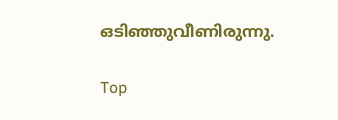ഒടിഞ്ഞുവീണിരുന്നു.

Top